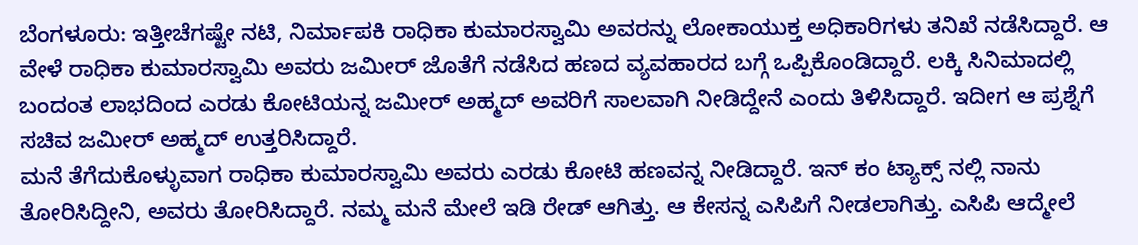ಬೆಂಗಳೂರು: ಇತ್ತೀಚೆಗಷ್ಟೇ ನಟಿ, ನಿರ್ಮಾಪಕಿ ರಾಧಿಕಾ ಕುಮಾರಸ್ವಾಮಿ ಅವರನ್ನು ಲೋಕಾಯುಕ್ತ ಅಧಿಕಾರಿಗಳು ತನಿಖೆ ನಡೆಸಿದ್ದಾರೆ. ಆ ವೇಳೆ ರಾಧಿಕಾ ಕುಮಾರಸ್ವಾಮಿ ಅವರು ಜಮೀರ್ ಜೊತೆಗೆ ನಡೆಸಿದ ಹಣದ ವ್ಯವಹಾರದ ಬಗ್ಗೆ ಒಪ್ಪಿಕೊಂಡಿದ್ದಾರೆ. ಲಕ್ಕಿ ಸಿನಿಮಾದಲ್ಲಿ ಬಂದಂತ ಲಾಭದಿಂದ ಎರಡು ಕೋಟಿಯನ್ನ ಜಮೀರ್ ಅಹ್ಮದ್ ಅವರಿಗೆ ಸಾಲವಾಗಿ ನೀಡಿದ್ದೇನೆ ಎಂದು ತಿಳಿಸಿದ್ದಾರೆ. ಇದೀಗ ಆ ಪ್ರಶ್ನೆಗೆ ಸಚಿವ ಜಮೀರ್ ಅಹ್ಮದ್ ಉತ್ತರಿಸಿದ್ದಾರೆ.
ಮನೆ ತೆಗೆದುಕೊಳ್ಳುವಾಗ ರಾಧಿಕಾ ಕುಮಾರಸ್ವಾಮಿ ಅವರು ಎರಡು ಕೋಟಿ ಹಣವನ್ನ ನೀಡಿದ್ದಾರೆ. ಇನ್ ಕಂ ಟ್ಯಾಕ್ಸ್ ನಲ್ಲಿ ನಾನು ತೋರಿಸಿದ್ದೀನಿ, ಅವರು ತೋರಿಸಿದ್ದಾರೆ. ನಮ್ಮ ಮನೆ ಮೇಲೆ ಇಡಿ ರೇಡ್ ಆಗಿತ್ತು. ಆ ಕೇಸನ್ನ ಎಸಿಪಿಗೆ ನೀಡಲಾಗಿತ್ತು. ಎಸಿಪಿ ಆದ್ಮೇಲೆ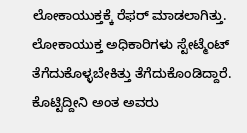ಲೋಕಾಯುಕ್ತಕ್ಕೆ ರೆಫರ್ ಮಾಡಲಾಗಿತ್ತು. ಲೋಕಾಯುಕ್ತ ಅಧಿಕಾರಿಗಳು ಸ್ಟೇಟ್ಮೆಂಟ್ ತೆಗೆದುಕೊಳ್ಳಬೇಕಿತ್ತು ತೆಗೆದುಕೊಂಡಿದ್ದಾರೆ. ಕೊಟ್ಟಿದ್ದೀನಿ ಅಂತ ಅವರು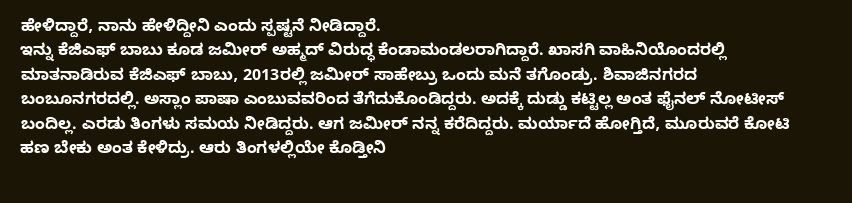ಹೇಳಿದ್ದಾರೆ, ನಾನು ಹೇಳಿದ್ದೀನಿ ಎಂದು ಸ್ಪಷ್ಟನೆ ನೀಡಿದ್ದಾರೆ.
ಇನ್ನು ಕೆಜಿಎಫ್ ಬಾಬು ಕೂಡ ಜಮೀರ್ ಅಹ್ಮದ್ ವಿರುದ್ಧ ಕೆಂಡಾಮಂಡಲರಾಗಿದ್ದಾರೆ. ಖಾಸಗಿ ವಾಹಿನಿಯೊಂದರಲ್ಲಿ ಮಾತನಾಡಿರುವ ಕೆಜಿಎಫ್ ಬಾಬು, 2013ರಲ್ಲಿ ಜಮೀರ್ ಸಾಹೇಬ್ರು ಒಂದು ಮನೆ ತಗೊಂಡ್ರು. ಶಿವಾಜಿನಗರದ ಬಂಬೂನಗರದಲ್ಲಿ. ಅಸ್ಲಾಂ ಪಾಷಾ ಎಂಬುವವರಿಂದ ತೆಗೆದುಕೊಂಡಿದ್ದರು. ಅದಕ್ಕೆ ದುಡ್ಡು ಕಟ್ಟಿಲ್ಲ ಅಂತ ಫೈನಲ್ ನೋಟೀಸ್ ಬಂದಿಲ್ಲ. ಎರಡು ತಿಂಗಳು ಸಮಯ ನೀಡಿದ್ದರು. ಆಗ ಜಮೀರ್ ನನ್ನ ಕರೆದಿದ್ದರು. ಮರ್ಯಾದೆ ಹೋಗ್ತಿದೆ, ಮೂರುವರೆ ಕೋಟಿ ಹಣ ಬೇಕು ಅಂತ ಕೇಳಿದ್ರು. ಆರು ತಿಂಗಳಲ್ಲಿಯೇ ಕೊಡ್ತೀನಿ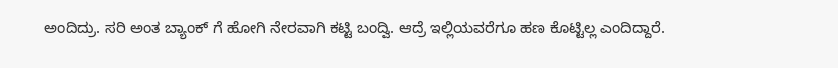ಅಂದಿದ್ರು. ಸರಿ ಅಂತ ಬ್ಯಾಂಕ್ ಗೆ ಹೋಗಿ ನೇರವಾಗಿ ಕಟ್ಟಿ ಬಂದ್ವಿ. ಆದ್ರೆ ಇಲ್ಲಿಯವರೆಗೂ ಹಣ ಕೊಟ್ಟಿಲ್ಲ ಎಂದಿದ್ದಾರೆ.